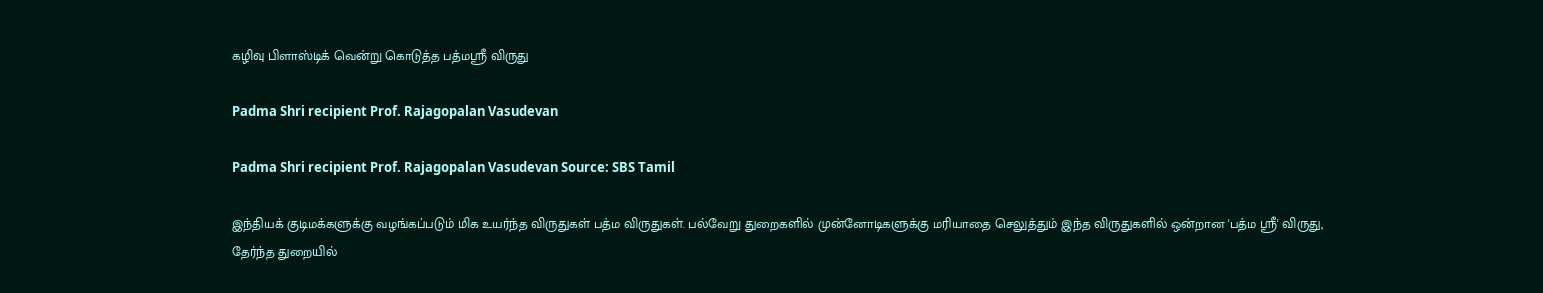கழிவு பிளாஸ்டிக் வென்று கொடுத்த பத்மஸ்ரீ விருது

Padma Shri recipient Prof. Rajagopalan Vasudevan

Padma Shri recipient Prof. Rajagopalan Vasudevan Source: SBS Tamil

இந்தியக் குடிமக்களுக்கு வழங்கப்படும் மிக உயர்ந்த விருதுகள் பத்ம விருதுகள். பல்வேறு துறைகளில் முன்னோடிகளுக்கு மரியாதை செலுத்தும் இந்த விருதுகளில் ஒன்றான 'பத்ம ஸ்ரீ' விருது, தேர்ந்த துறையில்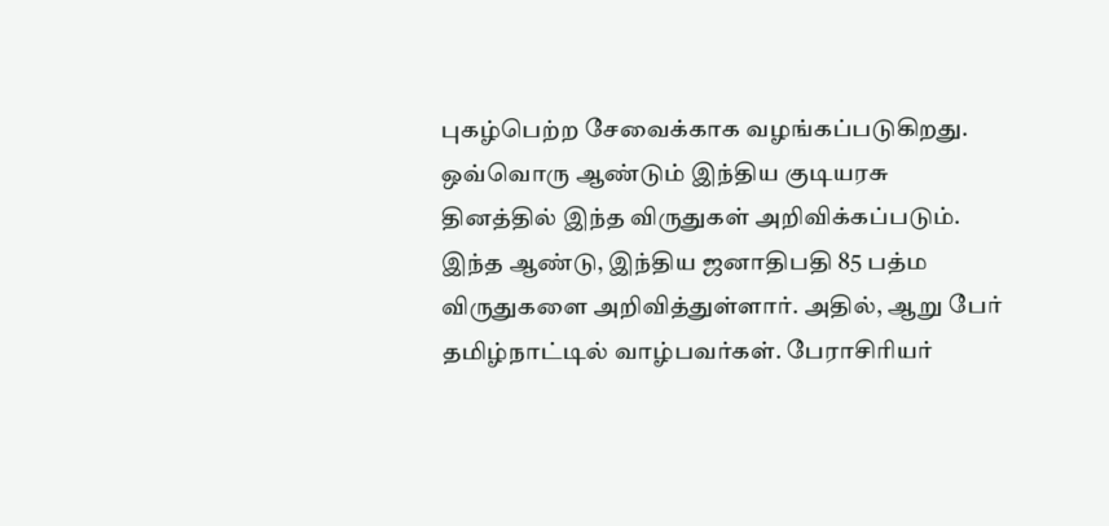புகழ்பெற்ற சேவைக்காக வழங்கப்படுகிறது. ஒவ்வொரு ஆண்டும் இந்திய குடியரசு தினத்தில் இந்த விருதுகள் அறிவிக்கப்படும். இந்த ஆண்டு, இந்திய ஜனாதிபதி 85 பத்ம விருதுகளை அறிவித்துள்ளார். அதில், ஆறு பேர் தமிழ்நாட்டில் வாழ்பவர்கள். பேராசிரியர்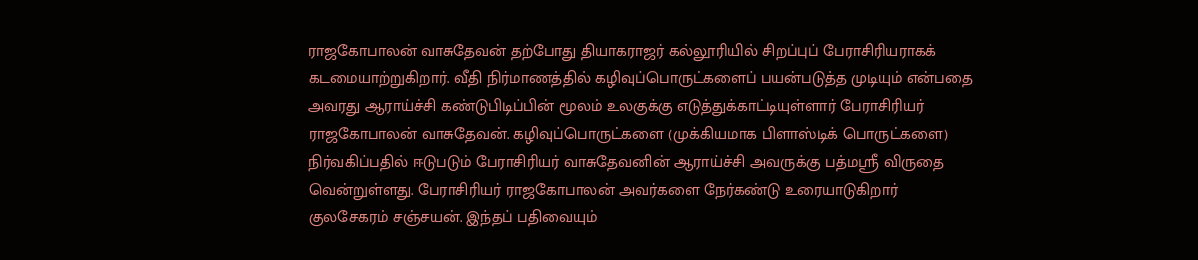ராஜகோபாலன் வாசுதேவன் தற்போது தியாகராஜர் கல்லூரியில் சிறப்புப் பேராசிரியராகக் கடமையாற்றுகிறார். வீதி நிர்மாணத்தில் கழிவுப்பொருட்களைப் பயன்படுத்த முடியும் என்பதை அவரது ஆராய்ச்சி கண்டுபிடிப்பின் மூலம் உலகுக்கு எடுத்துக்காட்டியுள்ளார் பேராசிரியர் ராஜகோபாலன் வாசுதேவன். கழிவுப்பொருட்களை (முக்கியமாக பிளாஸ்டிக் பொருட்களை) நிர்வகிப்பதில் ஈடுபடும் பேராசிரியர் வாசுதேவனின் ஆராய்ச்சி அவருக்கு பத்மஸ்ரீ விருதை வென்றுள்ளது. பேராசிரியர் ராஜகோபாலன் அவர்களை நேர்கண்டு உரையாடுகிறார் குலசேகரம் சஞ்சயன். இந்தப் பதிவையும்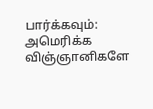பார்க்கவும்: அமெரிக்க விஞ்ஞானிகளே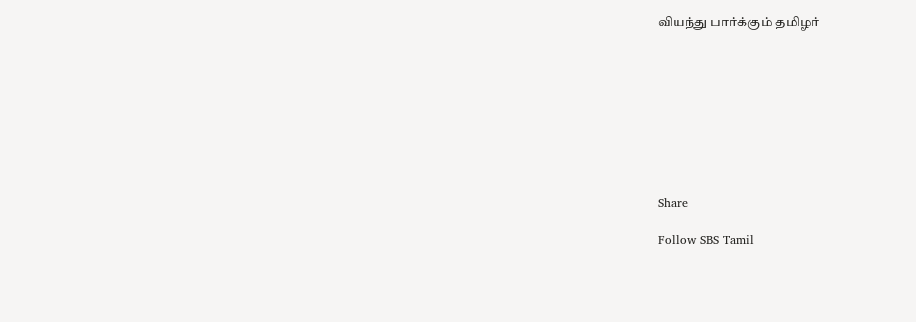வியந்து பார்க்கும் தமிழர்









Share

Follow SBS Tamil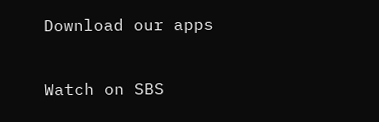Download our apps

Watch on SBS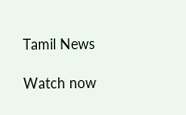Tamil News

Watch now